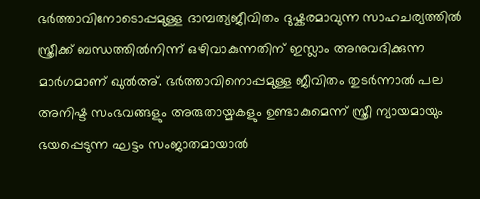ഭർത്താവിനോടൊപ്പമുള്ള ദാമ്പത്യജീവിതം ദുഷ്കരമാവുന്ന സാഹചര്യത്തിൽ സ്ത്രീക്ക് ബന്ധത്തിൽനിന്ന് ഒഴിവാകുന്നതിന് ഇസ്ലാം അനുവദിക്കുന്ന മാർഗമാണ് ഖുൽഅ്. ഭർത്താവിനൊപ്പമുള്ള ജീവിതം തുടർന്നാൽ പല അനിഷ്ട സംഭവങ്ങളും അരുതായ്മകളും ഉണ്ടാകുമെന്ന് സ്ത്രീ ന്യായമായും ഭയപ്പെടുന്ന ഘട്ടം സംജാതമായാൽ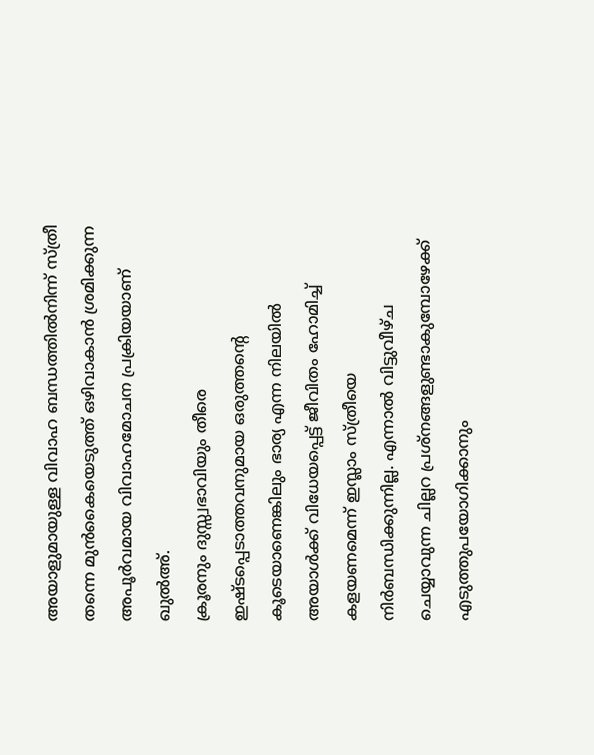അയാളുമായുള്ള വിവാഹ ബന്ധത്തിൽനിന്ന് സ്ത്രീ തന്നെ മുൻകൈയെടുത്ത് ഒഴിവാകാൻ ശ്രമിക്കുന്ന അപൂർവമായ വിവാഹമോചന പ്രക്രിയയാണ് ഖുൽഅ്.
ക്രൂരനും ദുസ്സ്വഭാവിയും തീരെ ഇഷ്ടപ്പെടാത്തവനുമായ ഒരുത്തന്റെ കൂടെയാണെങ്കിലും ഭാര്യ എന്ന നിലയിൽ അയാൾക്ക് വിധേയപ്പെട്ട് ജീവിതം ഹോമിച്ച് കളയണമെന്ന് ഇസ്ലാം സ്ത്രീയെ നിർബന്ധിക്കുന്നില്ല. എന്നാൽ വിട്ടുവീഴ്ച ചെയ്യാവുന്ന ചില്ലറ പ്രശ്നങ്ങളുണ്ടാകുമ്പോഴേക്ക് എടുത്തുപയോഗിക്കാനും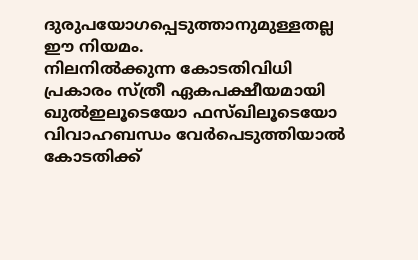ദുരുപയോഗപ്പെടുത്താനുമുള്ളതല്ല ഈ നിയമം.
നിലനിൽക്കുന്ന കോടതിവിധി പ്രകാരം സ്ത്രീ ഏകപക്ഷീയമായി ഖുൽഇലൂടെയോ ഫസ്ഖിലൂടെയോ വിവാഹബന്ധം വേർപെടുത്തിയാൽ കോടതിക്ക്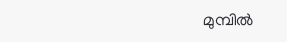മുമ്പിൽ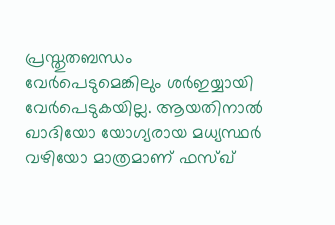പ്രസ്തുതബന്ധം വേർപെടുമെങ്കിലും ശർഇയ്യായി വേർപെടുകയില്ല. ആയതിനാൽ ഖാദിയോ യോഗ്യരായ മധ്യസ്ഥർ വഴിയോ മാത്രമാണ് ഫസ്ഖ്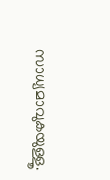സാധ്യമാവുകയുള്ളൂ.